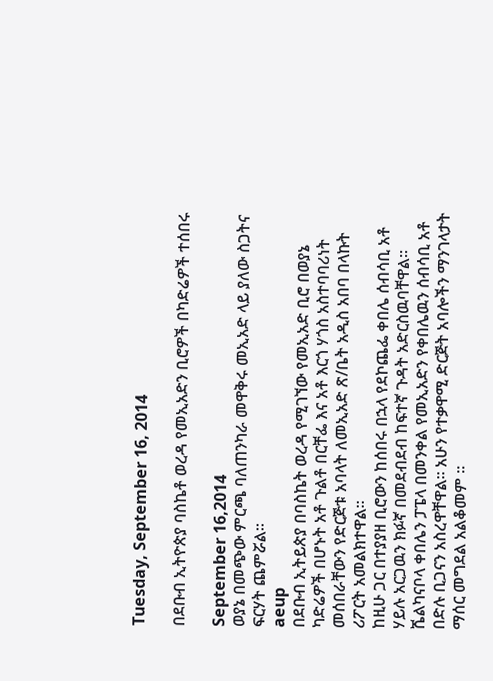Tuesday, September 16, 2014

በደቡብ ኢትዮጵያ ባስኬቶ ወረዳ የመኢአድን ቢሮዎች በካድሬዎች ተሰበሩ

September 16,2014
ወያኔ በመጭው ምርጫ ባለጠንካራ መዋቅሩ መኢአድ ላይ ያለው ስጋትና ፍርሃት ጨምሯል።
aeup
በደቡብ ኢትይጵያ በባስኬት ወረዳ የሚገኘው የመኢአድ ቢሮ በወያኔ ካድሬዎች በሆኑት አቶ ጉልቶ በርቸፌ እና አቶ እርጎ ሃጎስ አስተባባሪነት መሰበራቸውን የድርጅቱ አባላት ለመኢአድ ጽ/ቤት አዲስ አበባ በላኩት ሪፖርት አመልክተዋል።
ከዚሁ ጋር በተያያዘ ቢሮውን ከሰበሩ በኋላ የደኮጨፌ ቀበሌ ሰብሳቢ አቶ ሃይሉ አርጋዉን ክፉኛ በመደብደብ ከፍተኛ ጉዳት አድርስዉባቸዋል፡፡ ሼልካናቦላ ቀበሌን ፓፔላ በመንቀል የመኢአድን የቀበሌዉን ሰብሳቢ አቶ በድሉ ቢጋናን አስረዋቸዋል፡፡ አሁን የተቃዋሚ ድርጅት አባሎችን ማንገላታት ማሰር መግደል አልቆመም ፡፡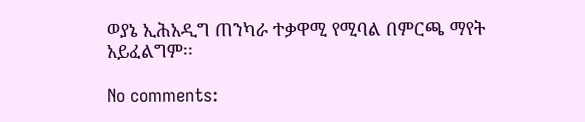ወያኔ ኢሕአዲግ ጠንካራ ተቃዋሚ የሚባል በምርጫ ማየት አይፈልግም፡፡

No comments: